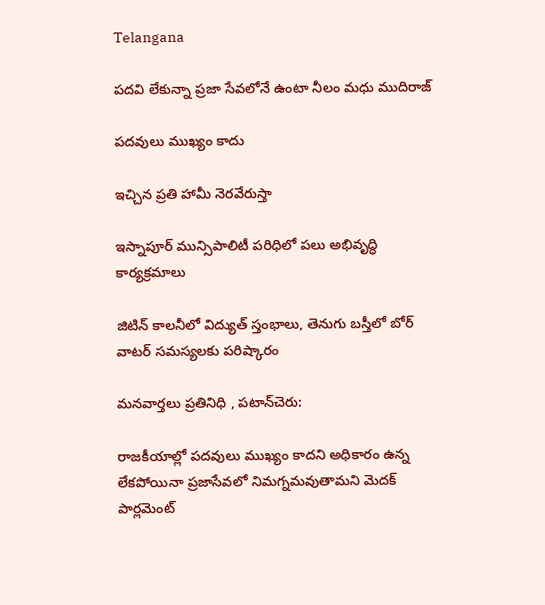Telangana

పదవి లేకున్నా ప్రజా సేవలోనే ఉంటా నీలం మధు ముదిరాజ్

పదవులు ముఖ్యం కాదు

ఇచ్చిన ప్రతి హామీ నెరవేరుస్తా

ఇస్నాపూర్ మున్సిపాలిటీ పరిధిలో పలు అభివృద్ధి కార్యక్రమాలు

జిటిన్ కాలనీలో విద్యుత్ స్తంభాలు, తెనుగు బస్తీలో బోర్ వాటర్ సమస్యలకు పరిష్కారం

మనవార్తలు ప్రతినిధి , పటాన్‌చెరు:

రాజకీయాల్లో పదవులు ముఖ్యం కాదని అధికారం ఉన్న లేకపోయినా ప్రజాసేవలో నిమగ్నమవుతామని మెదక్ పార్లమెంట్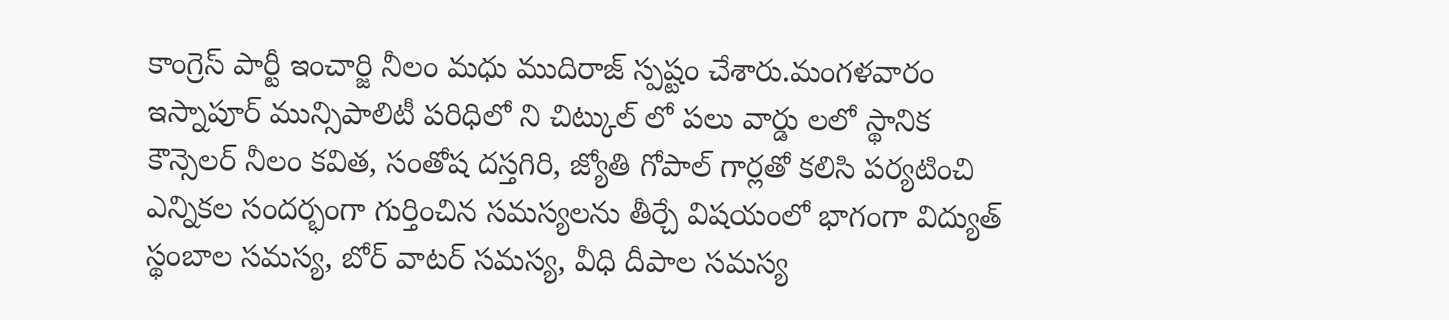కాంగ్రెస్ పార్టీ ఇంచార్జి నీలం మధు ముదిరాజ్ స్పష్టం చేశారు.మంగళవారం ఇస్నాపూర్ మున్సిపాలిటీ పరిధిలో ని చిట్కుల్ లో పలు వార్డు లలో స్థానిక కౌన్సెలర్ నీలం కవిత, సంతోష దస్తగిరి, జ్యోతి గోపాల్ గార్లతో కలిసి పర్యటించి ఎన్నికల సందర్భంగా గుర్తించిన సమస్యలను తీర్చే విషయంలో భాగంగా విద్యుత్ స్థంబాల సమస్య, బోర్ వాటర్ సమస్య, వీధి దీపాల సమస్య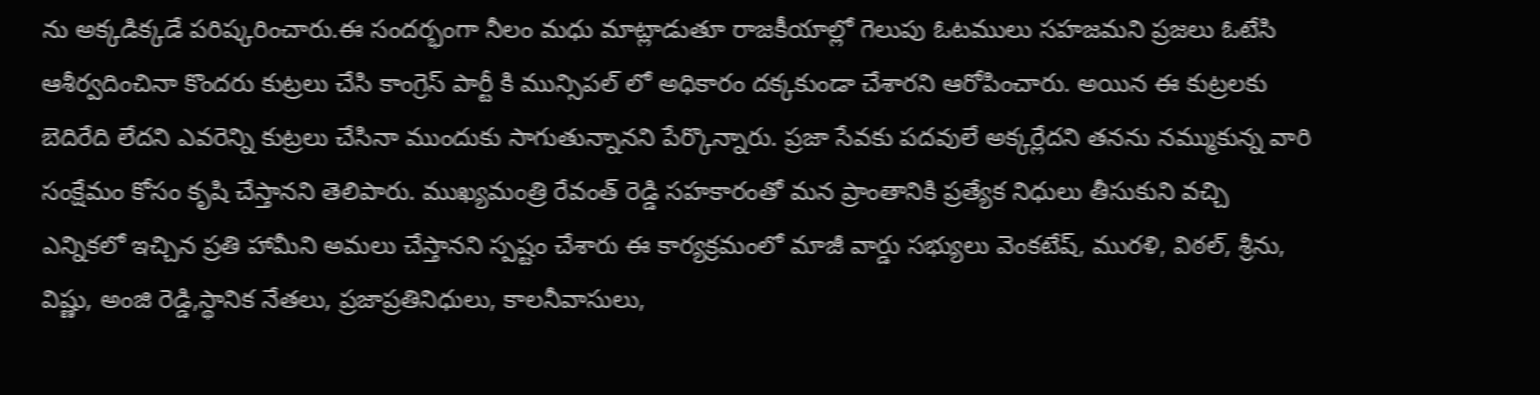ను అక్కడిక్కడే పరిష్కరించారు.ఈ సందర్భంగా నీలం మధు మాట్లాడుతూ రాజకీయాల్లో గెలుపు ఓటములు సహజమని ప్రజలు ఓటేసి ఆశీర్వదించినా కొందరు కుట్రలు చేసి కాంగ్రెస్ పార్టీ కి మున్సిపల్ లో అధికారం దక్కకుండా చేశారని ఆరోపించారు. అయిన ఈ కుట్రలకు బెదిరేది లేదని ఎవరెన్ని కుట్రలు చేసినా ముందుకు సాగుతున్నానని పేర్కొన్నారు. ప్రజా సేవకు పదవులే అక్కర్లేదని తనను నమ్ముకున్న వారి సంక్షేమం కోసం కృషి చేస్తానని తెలిపారు. ముఖ్యమంత్రి రేవంత్ రెడ్డి సహకారంతో మన ప్రాంతానికి ప్రత్యేక నిధులు తీసుకుని వచ్చి ఎన్నికలో ఇచ్చిన ప్రతి హామీని అమలు చేస్తానని స్పష్టం చేశారు ఈ కార్యక్రమంలో మాజీ వార్డు సభ్యులు వెంకటేష్, మురళి, విఠల్, శ్రీను, విష్ణు, అంజి రెడ్డి,స్థానిక నేతలు, ప్రజాప్రతినిధులు, కాలనీవాసులు,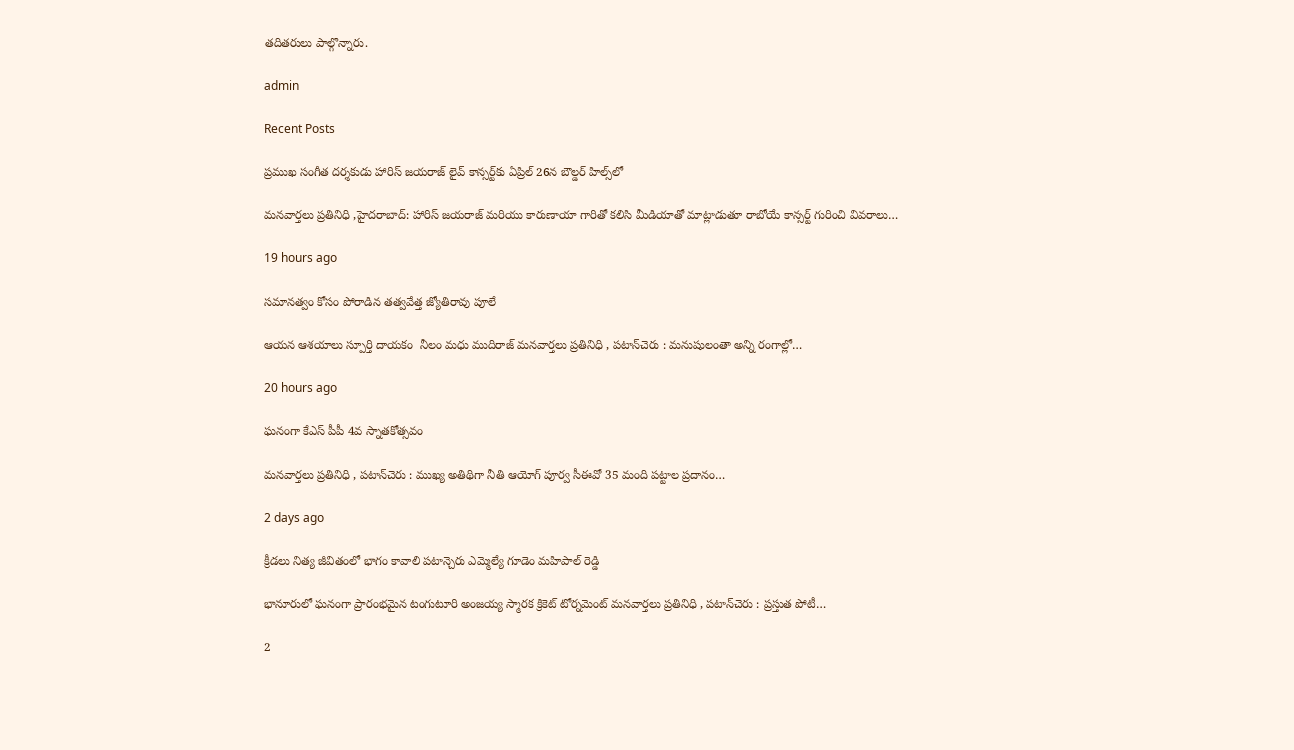తదితరులు పాల్గొన్నారు.

admin

Recent Posts

ప్రముఖ సంగీత దర్శకుడు హారిస్ జయరాజ్ లైవ్ కాన్సర్ట్‌కు ఏప్రిల్ 26న బౌల్డర్ హిల్స్‌లో

మనవార్తలు ప్రతినిధి ,హైదరాబాద్: హారిస్ జయరాజ్ మరియు కారుణాయా గారితో కలిసి మీడియాతో మాట్లాడుతూ రాబోయే కాన్సర్ట్ గురించి వివరాలు…

19 hours ago

సమానత్వం కోసం పోరాడిన తత్వవేత్త జ్యోతిరావు పూలే

ఆయన ఆశయాలు స్పూర్తి దాయకం  నీలం మధు ముదిరాజ్ మనవార్తలు ప్రతినిధి , పటాన్‌చెరు : మనుషులంతా అన్ని రంగాల్లో…

20 hours ago

ఘనంగా కేఎస్ పీపీ 4వ స్నాతకోత్సవం

మనవార్తలు ప్రతినిధి , పటాన్‌చెరు : ముఖ్య అతిథిగా నీతి ఆయోగ్ పూర్వ సీఈవో 35 మంది పట్టాల ప్రదానం…

2 days ago

క్రీడలు నిత్య జీవితంలో భాగం కావాలి పటాన్చెరు ఎమ్మెల్యే గూడెం మహిపాల్ రెడ్డి

భానూరులో ఘనంగా ప్రారంభమైన టంగుటూరి అంజయ్య స్మారక క్రికెట్ టోర్నమెంట్ మనవార్తలు ప్రతినిధి , పటాన్‌చెరు : ప్రస్తుత పోటీ…

2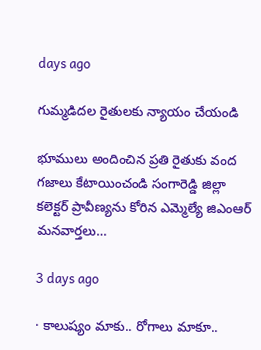days ago

గుమ్మడిదల రైతులకు న్యాయం చేయండి

భూములు అందించిన ప్రతి రైతుకు వంద గజాలు కేటాయించండి సంగారెడ్డి జిల్లా కలెక్టర్ ప్రావీణ్యను కోరిన ఎమ్మెల్యే జిఎంఆర్ మనవార్తలు…

3 days ago

· కాలుష్యం మాకు.. రోగాలు మాకూ..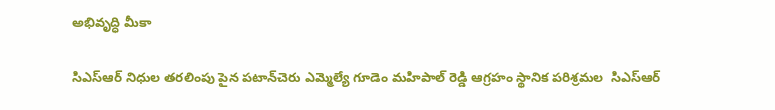అభివృద్ధి మీకా

సిఎస్ఆర్ నిధుల తరలింపు పైన పటాన్‌చెరు ఎమ్మెల్యే గూడెం మహిపాల్ రెడ్డి ఆగ్రహం స్థానిక పరిశ్రమల  సిఎస్ఆర్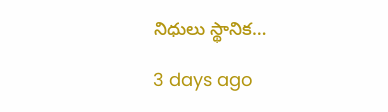నిధులు స్థానిక…

3 days ago